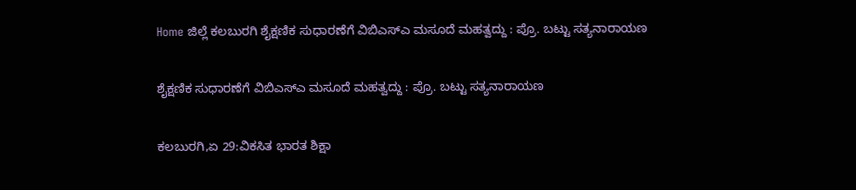Home ಜಿಲ್ಲೆ ಕಲಬುರಗಿ ಶೈಕ್ಷಣಿಕ ಸುಧಾರಣೆಗೆ ವಿಬಿಎಸ್‍ಎ ಮಸೂದೆ ಮಹತ್ವದ್ದು : ಪ್ರೊ. ಬಟ್ಟು ಸತ್ಯನಾರಾಯಣ

ಶೈಕ್ಷಣಿಕ ಸುಧಾರಣೆಗೆ ವಿಬಿಎಸ್‍ಎ ಮಸೂದೆ ಮಹತ್ವದ್ದು : ಪ್ರೊ. ಬಟ್ಟು ಸತ್ಯನಾರಾಯಣ

ಕಲಬುರಗಿ,ಏ 29:ವಿಕಸಿತ ಭಾರತ ಶಿಕ್ಷಾ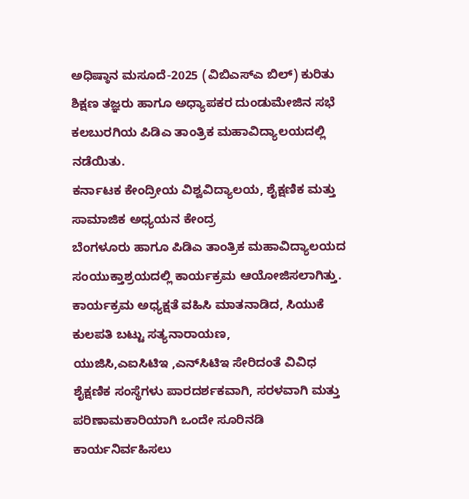ಅಧಿಷ್ಠಾನ ಮಸೂದೆ-2025 (ವಿಬಿಎಸ್‍ಎ ಬಿಲ್) ಕುರಿತು ಶಿಕ್ಷಣ ತಜ್ಞರು ಹಾಗೂ ಅಧ್ಯಾಪಕರ ದುಂಡುಮೇಜಿನ ಸಭೆ ಕಲಬುರಗಿಯ ಪಿಡಿಎ ತಾಂತ್ರಿಕ ಮಹಾವಿದ್ಯಾಲಯದಲ್ಲಿ ನಡೆಯಿತು.
ಕರ್ನಾಟಕ ಕೇಂದ್ರೀಯ ವಿಶ್ವವಿದ್ಯಾಲಯ, ಶೈಕ್ಷಣಿಕ ಮತ್ತು ಸಾಮಾಜಿಕ ಅಧ್ಯಯನ ಕೇಂದ್ರ
ಬೆಂಗಳೂರು ಹಾಗೂ ಪಿಡಿಎ ತಾಂತ್ರಿಕ ಮಹಾವಿದ್ಯಾಲಯದ ಸಂಯುಕ್ತಾಶ್ರಯದಲ್ಲಿ ಕಾರ್ಯಕ್ರಮ ಆಯೋಜಿಸಲಾಗಿತ್ತು.
ಕಾರ್ಯಕ್ರಮ ಅಧ್ಯಕ್ಷತೆ ವಹಿಸಿ ಮಾತನಾಡಿದ, ಸಿಯುಕೆ ಕುಲಪತಿ ಬಟ್ಟು ಸತ್ಯನಾರಾಯಣ,
ಯುಜಿಸಿ,ಎಐಸಿಟಿಇ ,ಎನ್‍ಸಿಟಿಇ ಸೇರಿದಂತೆ ವಿವಿಧ ಶೈಕ್ಷಣಿಕ ಸಂಸ್ಥೆಗಳು ಪಾರದರ್ಶಕವಾಗಿ, ಸರಳವಾಗಿ ಮತ್ತು ಪರಿಣಾಮಕಾರಿಯಾಗಿ ಒಂದೇ ಸೂರಿನಡಿ ಕಾರ್ಯನಿರ್ವಹಿಸಲು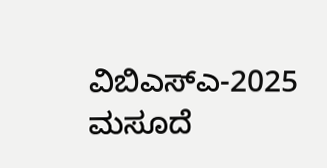ವಿಬಿಎಸ್‍ಎ-2025 ಮಸೂದೆ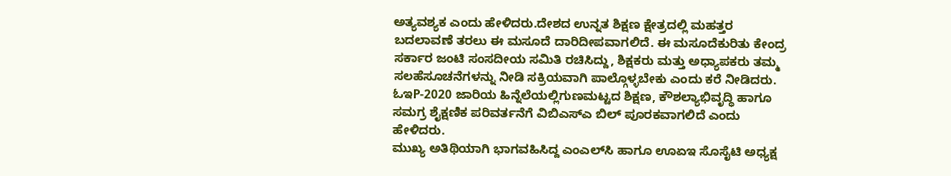ಅತ್ಯವಶ್ಯಕ ಎಂದು ಹೇಳಿದರು.ದೇಶದ ಉನ್ನತ ಶಿಕ್ಷಣ ಕ್ಷೇತ್ರದಲ್ಲಿ ಮಹತ್ತರ ಬದಲಾವಣೆ ತರಲು ಈ ಮಸೂದೆ ದಾರಿದೀಪವಾಗಲಿದೆ. ಈ ಮಸೂದೆಕುರಿತು ಕೇಂದ್ರ ಸರ್ಕಾರ ಜಂಟಿ ಸಂಸದೀಯ ಸಮಿತಿ ರಚಿಸಿದ್ದು, ಶಿಕ್ಷಕರು ಮತ್ತು ಅಧ್ಯಾಪಕರು ತಮ್ಮ ಸಲಹೆಸೂಚನೆಗಳನ್ನು ನೀಡಿ ಸಕ್ರಿಯವಾಗಿ ಪಾಲ್ಗೊಳ್ಳಬೇಕು ಎಂದು ಕರೆ ನೀಡಿದರು. ಓಇP-2020 ಜಾರಿಯ ಹಿನ್ನೆಲೆಯಲ್ಲಿಗುಣಮಟ್ಟದ ಶಿಕ್ಷಣ, ಕೌಶಲ್ಯಾಭಿವೃದ್ಧಿ ಹಾಗೂ ಸಮಗ್ರ ಶೈಕ್ಷಣಿಕ ಪರಿವರ್ತನೆಗೆ ವಿಬಿಎಸ್‍ಎ ಬಿಲ್ ಪೂರಕವಾಗಲಿದೆ ಎಂದು
ಹೇಳಿದರು.
ಮುಖ್ಯ ಅತಿಥಿಯಾಗಿ ಭಾಗವಹಿಸಿದ್ದ ಎಂಎಲ್‍ಸಿ ಹಾಗೂ ಊಏಇ ಸೊಸೈಟಿ ಅಧ್ಯಕ್ಷ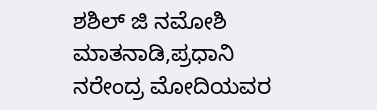ಶಶಿಲ್ ಜಿ ನಮೋಶಿ ಮಾತನಾಡಿ,ಪ್ರಧಾನಿ ನರೇಂದ್ರ ಮೋದಿಯವರ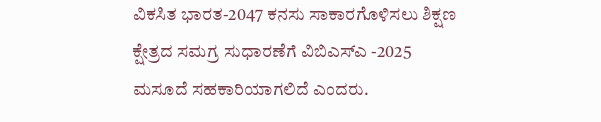ವಿಕಸಿತ ಭಾರತ-2047 ಕನಸು ಸಾಕಾರಗೊಳಿಸಲು ಶಿಕ್ಷಣ ಕ್ಷೇತ್ರದ ಸಮಗ್ರ ಸುಧಾರಣೆಗೆ ವಿಬಿಎಸ್‍ಎ -2025 ಮಸೂದೆ ಸಹಕಾರಿಯಾಗಲಿದೆ ಎಂದರು.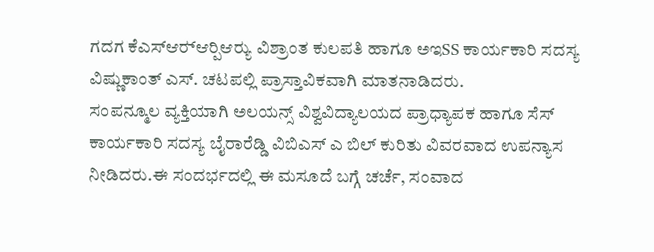ಗದಗ ಕೆಎಸ್‍ಆರ್‍ಆರ್‍ಪಿಆರ್‍ಯು ವಿಶ್ರಾಂತ ಕುಲಪತಿ ಹಾಗೂ ಅಇSS ಕಾರ್ಯಕಾರಿ ಸದಸ್ಯ ವಿಷ್ಣುಕಾಂತ್ ಎಸ್. ಚಟಪಲ್ಲಿ ಪ್ರಾಸ್ತಾವಿಕವಾಗಿ ಮಾತನಾಡಿದರು.
ಸಂಪನ್ಮೂಲ ವ್ಯಕ್ತಿಯಾಗಿ ಅಲಯನ್ಸ್ ವಿಶ್ವವಿದ್ಯಾಲಯದ ಪ್ರಾಧ್ಯಾಪಕ ಹಾಗೂ ಸೆಸ್ ಕಾರ್ಯಕಾರಿ ಸದಸ್ಯ ಬೈರಾರೆಡ್ಡಿ ವಿಬಿಎಸ್ ಎ ಬಿಲ್ ಕುರಿತು ವಿವರವಾದ ಉಪನ್ಯಾಸ ನೀಡಿದರು.ಈ ಸಂದರ್ಭದಲ್ಲಿ ಈ ಮಸೂದೆ ಬಗ್ಗೆ ಚರ್ಚೆ, ಸಂವಾದ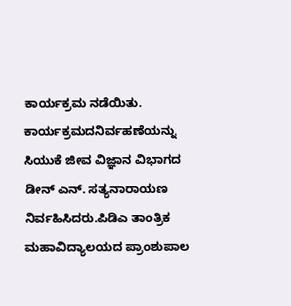ಕಾರ್ಯಕ್ರಮ ನಡೆಯಿತು. ಕಾರ್ಯಕ್ರಮದನಿರ್ವಹಣೆಯನ್ನು ಸಿಯುಕೆ ಜೀವ ವಿಜ್ಞಾನ ವಿಭಾಗದ ಡೀನ್ ಎನ್. ಸತ್ಯನಾರಾಯಣ ನಿರ್ವಹಿಸಿದರು.ಪಿಡಿಎ ತಾಂತ್ರಿಕ ಮಹಾವಿದ್ಯಾಲಯದ ಪ್ರಾಂಶುಪಾಲ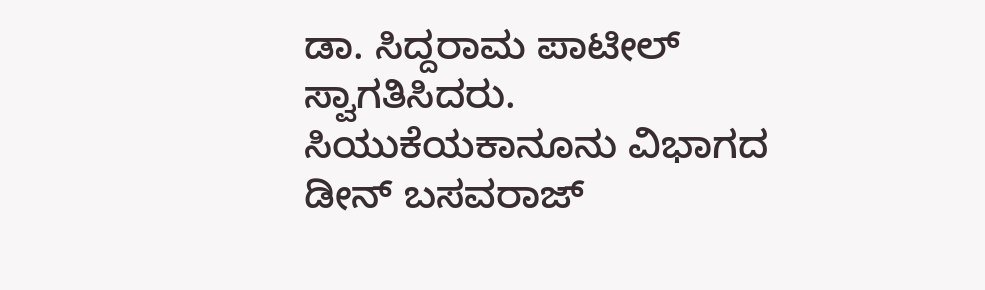ಡಾ. ಸಿದ್ದರಾಮ ಪಾಟೀಲ್ ಸ್ವಾಗತಿಸಿದರು. ಸಿಯುಕೆಯಕಾನೂನು ವಿಭಾಗದ ಡೀನ್ ಬಸವರಾಜ್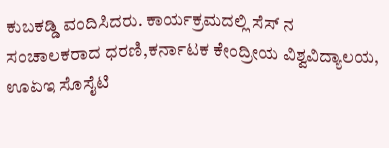ಕುಬಕಡ್ಡಿ ವಂದಿಸಿದರು. ಕಾರ್ಯಕ್ರಮದಲ್ಲಿ ಸೆಸ್ ನ ಸಂಚಾಲಕರಾದ ಧರಣಿ,ಕರ್ನಾಟಕ ಕೇಂದ್ರೀಯ ವಿಶ್ವವಿದ್ಯಾಲಯ, ಊಏಇ ಸೊಸೈಟಿ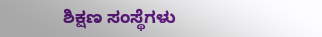ಶಿಕ್ಷಣ ಸಂಸ್ಥೆಗಳು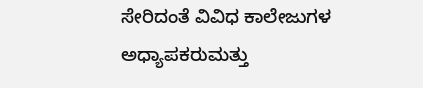ಸೇರಿದಂತೆ ವಿವಿಧ ಕಾಲೇಜುಗಳ ಅಧ್ಯಾಪಕರುಮತ್ತು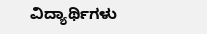ವಿದ್ಯಾರ್ಥಿಗಳು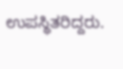ಉಪಸ್ಥಿತರಿದ್ದರು.